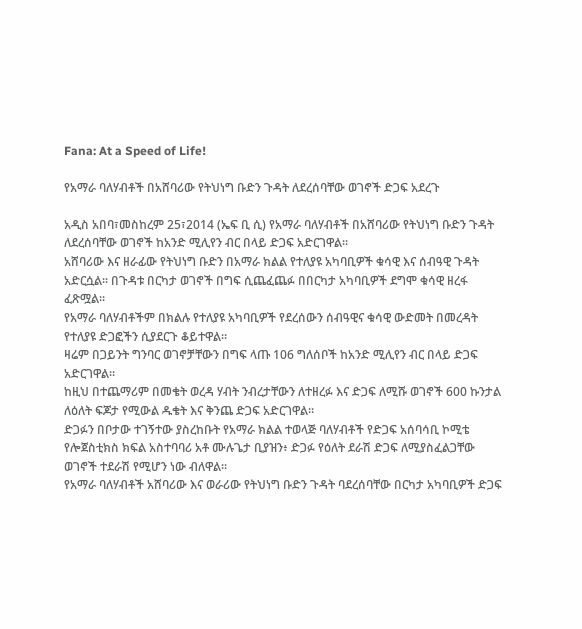Fana: At a Speed of Life!

የአማራ ባለሃብቶች በአሸባሪው የትህነግ ቡድን ጉዳት ለደረሰባቸው ወገኖች ድጋፍ አደረጉ

አዲስ አበባ፣መስከረም 25፣2014 (ኤፍ ቢ ሲ) የአማራ ባለሃብቶች በአሸባሪው የትህነግ ቡድን ጉዳት ለደረሰባቸው ወገኖች ከአንድ ሚሊየን ብር በላይ ድጋፍ አድርገዋል፡፡
አሸባሪው እና ዘራፊው የትህነግ ቡድን በአማራ ክልል የተለያዩ አካባቢዎች ቁሳዊ እና ሰብዓዊ ጉዳት አድርሷል፡፡ በጉዳቱ በርካታ ወገኖች በግፍ ሲጨፈጨፉ በበርካታ አካባቢዎች ደግሞ ቁሳዊ ዘረፋ ፈጽሟል፡፡
የአማራ ባለሃብቶችም በክልሉ የተለያዩ አካባቢዎች የደረሰውን ሰብዓዊና ቁሳዊ ውድመት በመረዳት የተለያዩ ድጋፎችን ሲያደርጉ ቆይተዋል፡፡
ዛሬም በጋይንት ግንባር ወገኖቻቸውን በግፍ ላጡ 106 ግለሰቦች ከአንድ ሚሊየን ብር በላይ ድጋፍ አድርገዋል፡፡
ከዚህ በተጨማሪም በመቄት ወረዳ ሃብት ንብረታቸውን ለተዘረፉ እና ድጋፍ ለሚሹ ወገኖች 600 ኩንታል ለዕለት ፍጆታ የሚውል ዱቄት እና ቅንጨ ድጋፍ አድርገዋል፡፡
ድጋፉን በቦታው ተገኝተው ያስረከቡት የአማራ ክልል ተወላጅ ባለሃብቶች የድጋፍ አሰባሳቢ ኮሚቴ የሎጀስቲክስ ክፍል አስተባባሪ አቶ ሙሉጌታ ቢያዝን፥ ድጋፉ የዕለት ደራሽ ድጋፍ ለሚያስፈልጋቸው ወገኖች ተደራሽ የሚሆን ነው ብለዋል፡፡
የአማራ ባለሃብቶች አሸባሪው እና ወራሪው የትህነግ ቡድን ጉዳት ባደረሰባቸው በርካታ አካባቢዎች ድጋፍ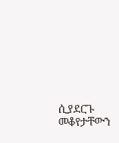ሲያደርጉ መቆየታቸውን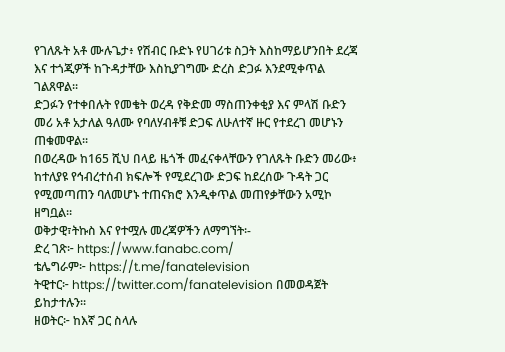የገለጹት አቶ ሙሉጌታ፥ የሽብር ቡድኑ የሀገሪቱ ስጋት እስከማይሆንበት ደረጃ እና ተጎጂዎች ከጉዳታቸው እስኪያገግሙ ድረስ ድጋፉ እንደሚቀጥል ገልጸዋል፡፡
ድጋፉን የተቀበሉት የመቄት ወረዳ የቅድመ ማስጠንቀቂያ እና ምላሽ ቡድን መሪ አቶ አታለል ዓለሙ የባለሃብቶቹ ድጋፍ ለሁለተኛ ዙር የተደረገ መሆኑን ጠቁመዋል፡፡
በወረዳው ከ165 ሺህ በላይ ዜጎች መፈናቀላቸውን የገለጹት ቡድን መሪው፥ ከተለያዩ የኅብረተሰብ ክፍሎች የሚደረገው ድጋፍ ከደረሰው ጉዳት ጋር የሚመጣጠን ባለመሆኑ ተጠናክሮ እንዲቀጥል መጠየቃቸውን አሚኮ ዘግቧል።
ወቅታዊ፣ትኩስ እና የተሟሉ መረጃዎችን ለማግኘት፡-
ድረ ገጽ፦ https://www.fanabc.com/
ቴሌግራም፦ https://t.me/fanatelevision
ትዊተር፦ https://twitter.com/fanatelevision በመወዳጀት ይከታተሉን፡፡
ዘወትር፦ ከእኛ ጋር ስላሉ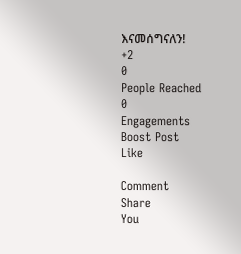እናመሰግናለን!
+2
0
People Reached
0
Engagements
Boost Post
Like

Comment
Share
You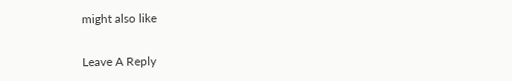might also like

Leave A Reply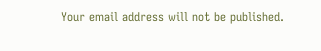Your email address will not be published.